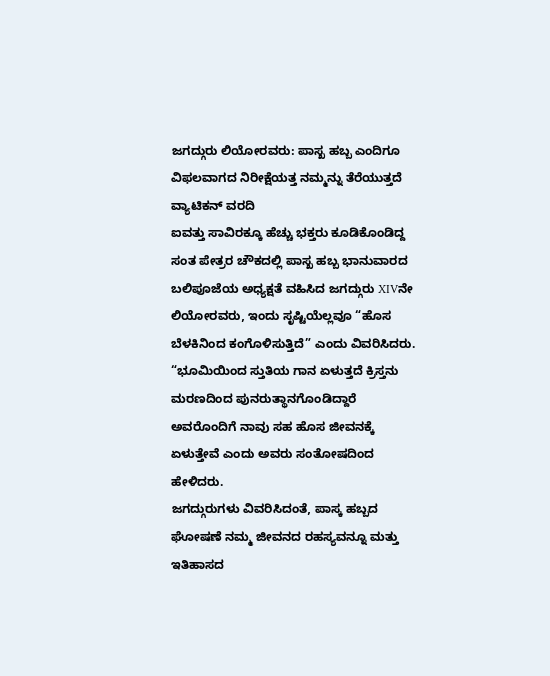ಜಗದ್ಗುರು ಲಿಯೋರವರು: ಪಾಸ್ಖ ಹಬ್ಬ ಎಂದಿಗೂ ವಿಫಲವಾಗದ ನಿರೀಕ್ಷೆಯತ್ತ ನಮ್ಮನ್ನು ತೆರೆಯುತ್ತದೆ
ವ್ಯಾಟಿಕನ್ ವರದಿ
ಐವತ್ತು ಸಾವಿರಕ್ಕೂ ಹೆಚ್ಚು ಭಕ್ತರು ಕೂಡಿಕೊಂಡಿದ್ದ ಸಂತ ಪೇತ್ರರ ಚೌಕದಲ್ಲಿ ಪಾಸ್ಖ ಹಬ್ಬ ಭಾನುವಾರದ ಬಲಿಪೂಜೆಯ ಅಧ್ಯಕ್ಷತೆ ವಹಿಸಿದ ಜಗದ್ಗುರು XIVನೇ ಲಿಯೋರವರು, ಇಂದು ಸೃಷ್ಟಿಯೆಲ್ಲವೂ “ಹೊಸ ಬೆಳಕಿನಿಂದ ಕಂಗೊಳಿಸುತ್ತಿದೆ” ಎಂದು ವಿವರಿಸಿದರು. “ಭೂಮಿಯಿಂದ ಸ್ತುತಿಯ ಗಾನ ಏಳುತ್ತದೆ ಕ್ರಿಸ್ತನು ಮರಣದಿಂದ ಪುನರುತ್ಥಾನಗೊಂಡಿದ್ದಾರೆ ಅವರೊಂದಿಗೆ ನಾವು ಸಹ ಹೊಸ ಜೀವನಕ್ಕೆ ಏಳುತ್ತೇವೆ ಎಂದು ಅವರು ಸಂತೋಷದಿಂದ ಹೇಳಿದರು.
ಜಗದ್ಗುರುಗಳು ವಿವರಿಸಿದಂತೆ, ಪಾಸ್ಕ ಹಬ್ಬದ ಘೋಷಣೆ ನಮ್ಮ ಜೀವನದ ರಹಸ್ಯವನ್ನೂ ಮತ್ತು ಇತಿಹಾಸದ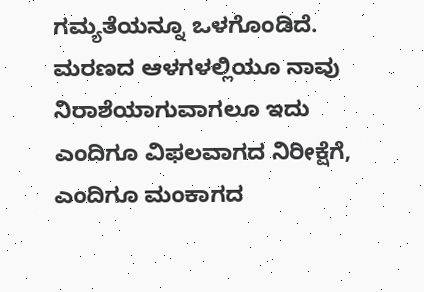ಗಮ್ಯತೆಯನ್ನೂ ಒಳಗೊಂಡಿದೆ. ಮರಣದ ಆಳಗಳಲ್ಲಿಯೂ ನಾವು ನಿರಾಶೆಯಾಗುವಾಗಲೂ ಇದು ಎಂದಿಗೂ ವಿಫಲವಾಗದ ನಿರೀಕ್ಷೆಗೆ, ಎಂದಿಗೂ ಮಂಕಾಗದ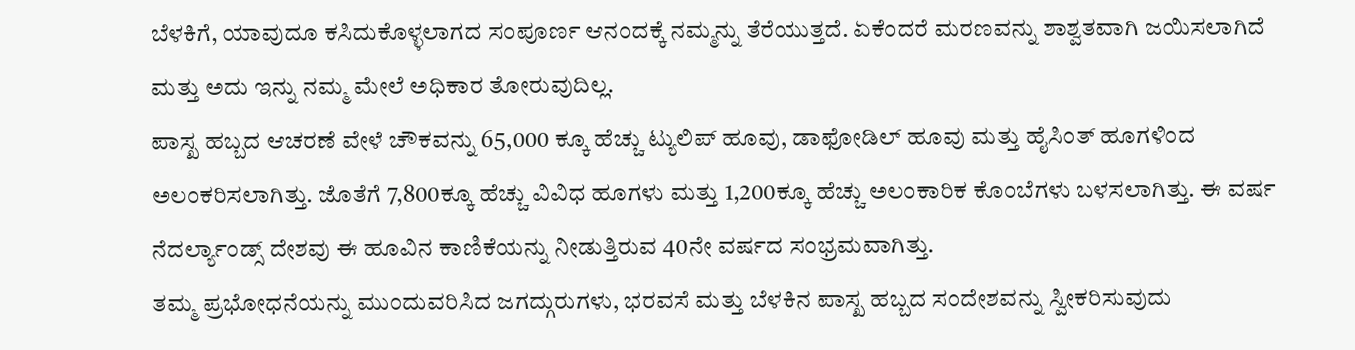ಬೆಳಕಿಗೆ, ಯಾವುದೂ ಕಸಿದುಕೊಳ್ಳಲಾಗದ ಸಂಪೂರ್ಣ ಆನಂದಕ್ಕೆ ನಮ್ಮನ್ನು ತೆರೆಯುತ್ತದೆ. ಏಕೆಂದರೆ ಮರಣವನ್ನು ಶಾಶ್ವತವಾಗಿ ಜಯಿಸಲಾಗಿದೆ ಮತ್ತು ಅದು ಇನ್ನು ನಮ್ಮ ಮೇಲೆ ಅಧಿಕಾರ ತೋರುವುದಿಲ್ಲ.
ಪಾಸ್ಖ ಹಬ್ಬದ ಆಚರಣೆ ವೇಳೆ ಚೌಕವನ್ನು 65,000 ಕ್ಕೂ ಹೆಚ್ಚು ಟ್ಯುಲಿಪ್ ಹೂವು, ಡಾಫೋಡಿಲ್ ಹೂವು ಮತ್ತು ಹೈಸಿಂತ್ ಹೂಗಳಿಂದ ಅಲಂಕರಿಸಲಾಗಿತ್ತು. ಜೊತೆಗೆ 7,800ಕ್ಕೂ ಹೆಚ್ಚು ವಿವಿಧ ಹೂಗಳು ಮತ್ತು 1,200ಕ್ಕೂ ಹೆಚ್ಚು ಅಲಂಕಾರಿಕ ಕೊಂಬೆಗಳು ಬಳಸಲಾಗಿತ್ತು. ಈ ವರ್ಷ ನೆದರ್ಲ್ಯಾಂಡ್ಸ್ ದೇಶವು ಈ ಹೂವಿನ ಕಾಣಿಕೆಯನ್ನು ನೀಡುತ್ತಿರುವ 40ನೇ ವರ್ಷದ ಸಂಭ್ರಮವಾಗಿತ್ತು.
ತಮ್ಮ ಪ್ರಭೋಧನೆಯನ್ನು ಮುಂದುವರಿಸಿದ ಜಗದ್ಗುರುಗಳು, ಭರವಸೆ ಮತ್ತು ಬೆಳಕಿನ ಪಾಸ್ಖ ಹಬ್ಬದ ಸಂದೇಶವನ್ನು ಸ್ವೀಕರಿಸುವುದು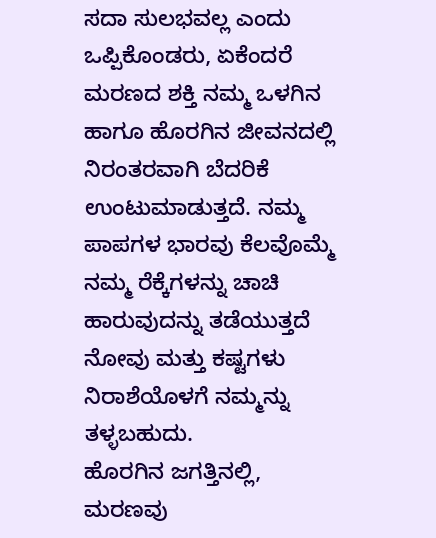ಸದಾ ಸುಲಭವಲ್ಲ ಎಂದು ಒಪ್ಪಿಕೊಂಡರು, ಏಕೆಂದರೆ ಮರಣದ ಶಕ್ತಿ ನಮ್ಮ ಒಳಗಿನ ಹಾಗೂ ಹೊರಗಿನ ಜೀವನದಲ್ಲಿ ನಿರಂತರವಾಗಿ ಬೆದರಿಕೆ ಉಂಟುಮಾಡುತ್ತದೆ. ನಮ್ಮ ಪಾಪಗಳ ಭಾರವು ಕೆಲವೊಮ್ಮೆ ನಮ್ಮ ರೆಕ್ಕೆಗಳನ್ನು ಚಾಚಿ ಹಾರುವುದನ್ನು ತಡೆಯುತ್ತದೆ ನೋವು ಮತ್ತು ಕಷ್ಟಗಳು ನಿರಾಶೆಯೊಳಗೆ ನಮ್ಮನ್ನು ತಳ್ಳಬಹುದು.
ಹೊರಗಿನ ಜಗತ್ತಿನಲ್ಲಿ, ಮರಣವು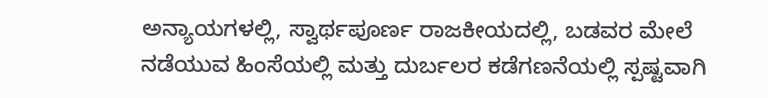ಅನ್ಯಾಯಗಳಲ್ಲಿ, ಸ್ವಾರ್ಥಪೂರ್ಣ ರಾಜಕೀಯದಲ್ಲಿ, ಬಡವರ ಮೇಲೆ ನಡೆಯುವ ಹಿಂಸೆಯಲ್ಲಿ ಮತ್ತು ದುರ್ಬಲರ ಕಡೆಗಣನೆಯಲ್ಲಿ ಸ್ಪಷ್ಟವಾಗಿ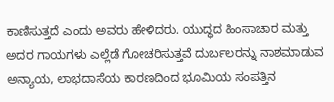ಕಾಣಿಸುತ್ತದೆ ಎಂದು ಅವರು ಹೇಳಿದರು. ಯುದ್ಧದ ಹಿಂಸಾಚಾರ ಮತ್ತು ಅದರ ಗಾಯಗಳು ಎಲ್ಲೆಡೆ ಗೋಚರಿಸುತ್ತವೆ ದುರ್ಬಲರನ್ನು ನಾಶಮಾಡುವ ಅನ್ಯಾಯ, ಲಾಭದಾಸೆಯ ಕಾರಣದಿಂದ ಭೂಮಿಯ ಸಂಪತ್ತಿನ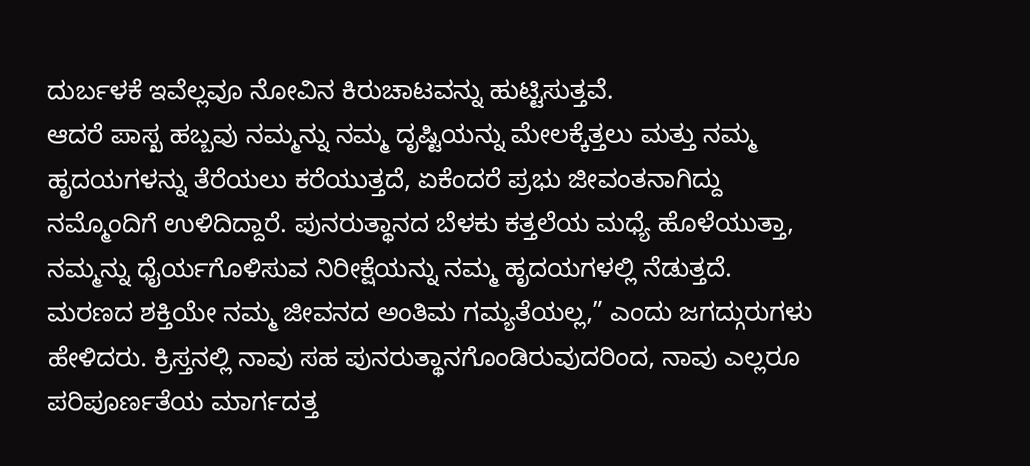ದುರ್ಬಳಕೆ ಇವೆಲ್ಲವೂ ನೋವಿನ ಕಿರುಚಾಟವನ್ನು ಹುಟ್ಟಿಸುತ್ತವೆ.
ಆದರೆ ಪಾಸ್ಖ ಹಬ್ಬವು ನಮ್ಮನ್ನು ನಮ್ಮ ದೃಷ್ಟಿಯನ್ನು ಮೇಲಕ್ಕೆತ್ತಲು ಮತ್ತು ನಮ್ಮ ಹೃದಯಗಳನ್ನು ತೆರೆಯಲು ಕರೆಯುತ್ತದೆ, ಏಕೆಂದರೆ ಪ್ರಭು ಜೀವಂತನಾಗಿದ್ದು ನಮ್ಮೊಂದಿಗೆ ಉಳಿದಿದ್ದಾರೆ. ಪುನರುತ್ಥಾನದ ಬೆಳಕು ಕತ್ತಲೆಯ ಮಧ್ಯೆ ಹೊಳೆಯುತ್ತಾ, ನಮ್ಮನ್ನು ಧೈರ್ಯಗೊಳಿಸುವ ನಿರೀಕ್ಷೆಯನ್ನು ನಮ್ಮ ಹೃದಯಗಳಲ್ಲಿ ನೆಡುತ್ತದೆ.
ಮರಣದ ಶಕ್ತಿಯೇ ನಮ್ಮ ಜೀವನದ ಅಂತಿಮ ಗಮ್ಯತೆಯಲ್ಲ,” ಎಂದು ಜಗದ್ಗುರುಗಳು ಹೇಳಿದರು. ಕ್ರಿಸ್ತನಲ್ಲಿ ನಾವು ಸಹ ಪುನರುತ್ಥಾನಗೊಂಡಿರುವುದರಿಂದ, ನಾವು ಎಲ್ಲರೂ ಪರಿಪೂರ್ಣತೆಯ ಮಾರ್ಗದತ್ತ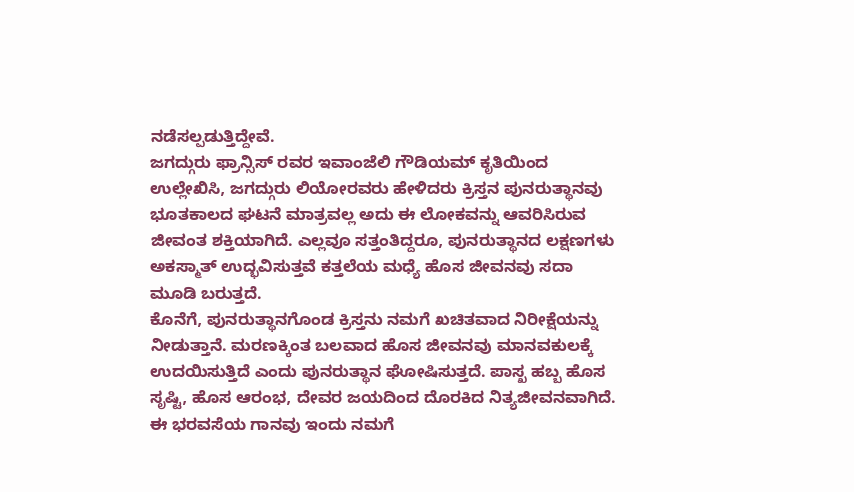ನಡೆಸಲ್ಪಡುತ್ತಿದ್ದೇವೆ.
ಜಗದ್ಗುರು ಫ್ರಾನ್ಸಿಸ್ ರವರ ಇವಾಂಜೆಲಿ ಗೌಡಿಯಮ್ ಕೃತಿಯಿಂದ ಉಲ್ಲೇಖಿಸಿ, ಜಗದ್ಗುರು ಲಿಯೋರವರು ಹೇಳಿದರು ಕ್ರಿಸ್ತನ ಪುನರುತ್ಥಾನವು ಭೂತಕಾಲದ ಘಟನೆ ಮಾತ್ರವಲ್ಲ ಅದು ಈ ಲೋಕವನ್ನು ಆವರಿಸಿರುವ ಜೀವಂತ ಶಕ್ತಿಯಾಗಿದೆ. ಎಲ್ಲವೂ ಸತ್ತಂತಿದ್ದರೂ, ಪುನರುತ್ಥಾನದ ಲಕ್ಷಣಗಳು ಅಕಸ್ಮಾತ್ ಉದ್ಭವಿಸುತ್ತವೆ ಕತ್ತಲೆಯ ಮಧ್ಯೆ ಹೊಸ ಜೀವನವು ಸದಾ ಮೂಡಿ ಬರುತ್ತದೆ.
ಕೊನೆಗೆ, ಪುನರುತ್ಥಾನಗೊಂಡ ಕ್ರಿಸ್ತನು ನಮಗೆ ಖಚಿತವಾದ ನಿರೀಕ್ಷೆಯನ್ನು ನೀಡುತ್ತಾನೆ. ಮರಣಕ್ಕಿಂತ ಬಲವಾದ ಹೊಸ ಜೀವನವು ಮಾನವಕುಲಕ್ಕೆ ಉದಯಿಸುತ್ತಿದೆ ಎಂದು ಪುನರುತ್ಥಾನ ಘೋಷಿಸುತ್ತದೆ. ಪಾಸ್ಖ ಹಬ್ಬ ಹೊಸ ಸೃಷ್ಟಿ, ಹೊಸ ಆರಂಭ, ದೇವರ ಜಯದಿಂದ ದೊರಕಿದ ನಿತ್ಯಜೀವನವಾಗಿದೆ.
ಈ ಭರವಸೆಯ ಗಾನವು ಇಂದು ನಮಗೆ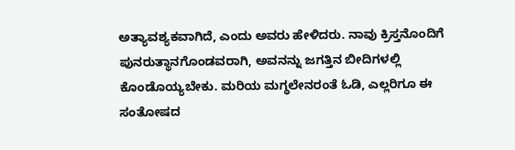ಅತ್ಯಾವಶ್ಯಕವಾಗಿದೆ, ಎಂದು ಅವರು ಹೇಳಿದರು. ನಾವು ಕ್ರಿಸ್ತನೊಂದಿಗೆ ಪುನರುತ್ಥಾನಗೊಂಡವರಾಗಿ, ಅವನನ್ನು ಜಗತ್ತಿನ ಬೀದಿಗಳಲ್ಲಿ ಕೊಂಡೊಯ್ಯಬೇಕು. ಮರಿಯ ಮಗ್ಧಲೇನರಂತೆ ಓಡಿ, ಎಲ್ಲರಿಗೂ ಈ ಸಂತೋಷದ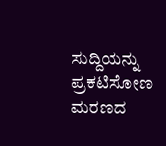ಸುದ್ದಿಯನ್ನು ಪ್ರಕಟಿಸೋಣ ಮರಣದ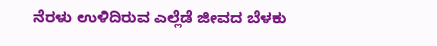ನೆರಳು ಉಳಿದಿರುವ ಎಲ್ಲೆಡೆ ಜೀವದ ಬೆಳಕು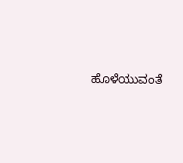ಹೊಳೆಯುವಂತೆ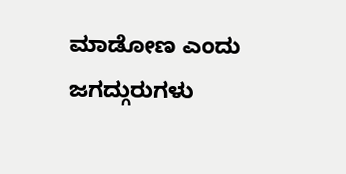ಮಾಡೋಣ ಎಂದು ಜಗದ್ಗುರುಗಳು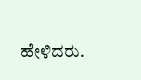ಹೇಳಿದರು.